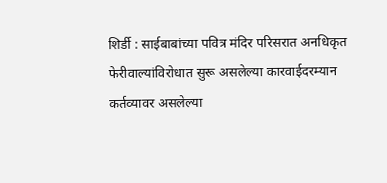शिर्डी : साईबाबांच्या पवित्र मंदिर परिसरात अनधिकृत फेरीवाल्यांविरोधात सुरू असलेल्या कारवाईदरम्यान कर्तव्यावर असलेल्या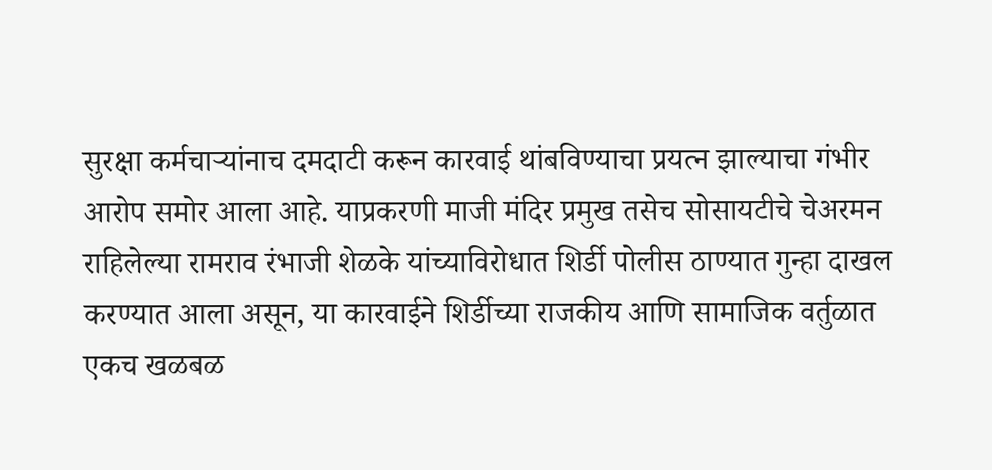सुरक्षा कर्मचाऱ्यांनाच दमदाटी करून कारवाई थांबविण्याचा प्रयत्न झाल्याचा गंभीर आरोप समोर आला आहे. याप्रकरणी माजी मंदिर प्रमुख तसेच सोसायटीचे चेअरमन राहिलेल्या रामराव रंभाजी शेळके यांच्याविरोधात शिर्डी पोलीस ठाण्यात गुन्हा दाखल करण्यात आला असून, या कारवाईने शिर्डीच्या राजकीय आणि सामाजिक वर्तुळात एकच खळबळ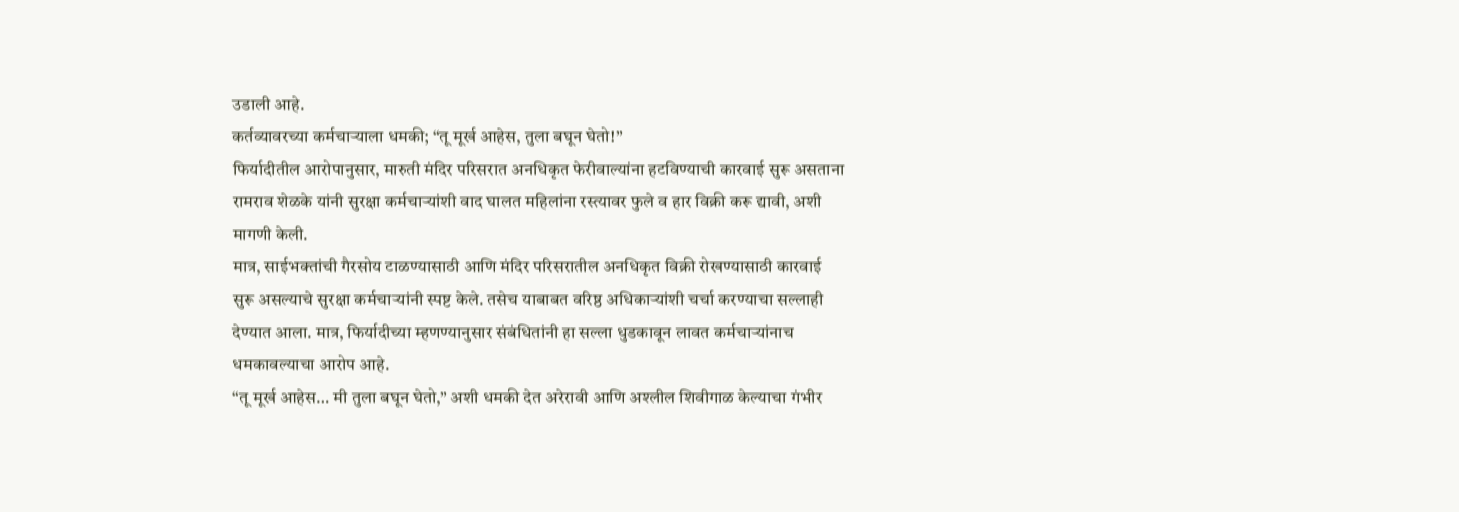उडाली आहे.
कर्तव्यावरच्या कर्मचाऱ्याला धमकी; “तू मूर्ख आहेस, तुला बघून घेतो!”
फिर्यादीतील आरोपानुसार, मारुती मंदिर परिसरात अनधिकृत फेरीवाल्यांना हटविण्याची कारवाई सुरू असताना रामराव शेळके यांनी सुरक्षा कर्मचाऱ्यांशी वाद घालत महिलांना रस्त्यावर फुले व हार विक्री करू द्यावी, अशी मागणी केली.
मात्र, साईभक्तांची गैरसोय टाळण्यासाठी आणि मंदिर परिसरातील अनधिकृत विक्री रोखण्यासाठी कारवाई सुरू असल्याचे सुरक्षा कर्मचाऱ्यांनी स्पष्ट केले. तसेच याबाबत वरिष्ठ अधिकाऱ्यांशी चर्चा करण्याचा सल्लाही देण्यात आला. मात्र, फिर्यादीच्या म्हणण्यानुसार संबंधितांनी हा सल्ला धुडकावून लावत कर्मचाऱ्यांनाच धमकावल्याचा आरोप आहे.
“तू मूर्ख आहेस… मी तुला बघून घेतो,” अशी धमकी देत अरेरावी आणि अश्लील शिवीगाळ केल्याचा गंभीर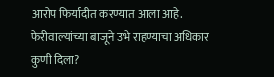आरोप फिर्यादीत करण्यात आला आहे.
फेरीवाल्यांच्या बाजूने उभे राहण्याचा अधिकार कुणी दिला?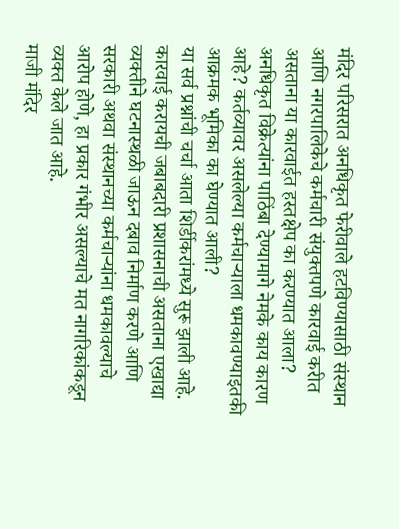मंदिर परिसरात अनधिकृत फेरीवाले हटविण्यासाठी संस्थान आणि नगरपालिकेचे कर्मचारी संयुक्तपणे कारवाई करीत असताना या कारवाईत हस्तक्षेप का करण्यात आला? अनधिकृत विक्रेत्यांना पाठिंबा देण्यामागे नेमके काय कारण आहे? कर्तव्यावर असलेल्या कर्मचाऱ्याला धमकावण्याइतकी आक्रमक भूमिका का घेण्यात आली?
या सर्व प्रश्नांची चर्चा आता शिर्डीकरांमध्ये सुरू झाली आहे.
कारवाई करायची जबाबदारी प्रशासनाची असताना एखाद्या व्यक्तीने घटनास्थळी जाऊन दबाव निर्माण करणे आणि सरकारी अथवा संस्थानच्या कर्मचाऱ्यांना धमकावल्याचे आरोप होणे, हा प्रकार गंभीर असल्याचे मत नागरिकांकडून व्यक्त केले जात आहे.
माजी मंदिर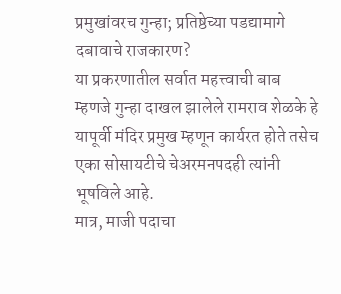प्रमुखांवरच गुन्हा; प्रतिष्ठेच्या पडद्यामागे दबावाचे राजकारण?
या प्रकरणातील सर्वात महत्त्वाची बाब म्हणजे गुन्हा दाखल झालेले रामराव शेळके हे यापूर्वी मंदिर प्रमुख म्हणून कार्यरत होते तसेच एका सोसायटीचे चेअरमनपदही त्यांनी भूषविले आहे.
मात्र, माजी पदाचा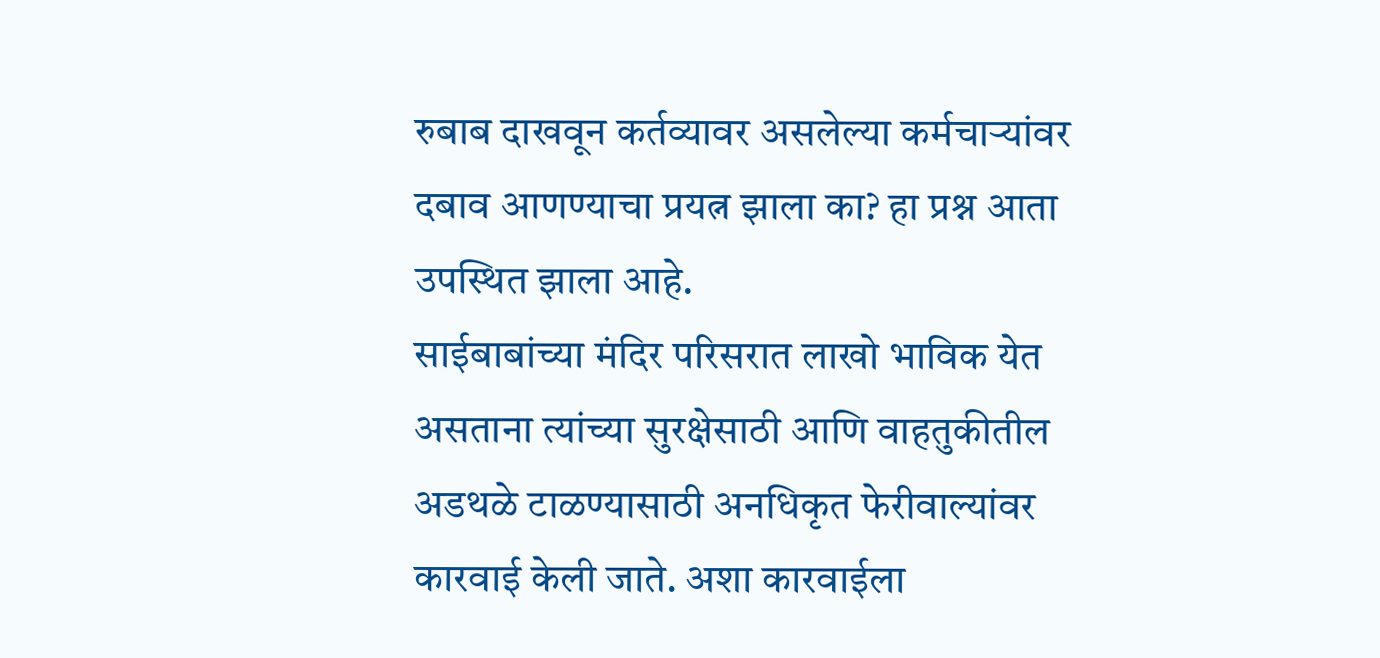रुबाब दाखवून कर्तव्यावर असलेल्या कर्मचाऱ्यांवर दबाव आणण्याचा प्रयत्न झाला का? हा प्रश्न आता उपस्थित झाला आहे.
साईबाबांच्या मंदिर परिसरात लाखो भाविक येत असताना त्यांच्या सुरक्षेसाठी आणि वाहतुकीतील अडथळे टाळण्यासाठी अनधिकृत फेरीवाल्यांवर कारवाई केली जाते. अशा कारवाईला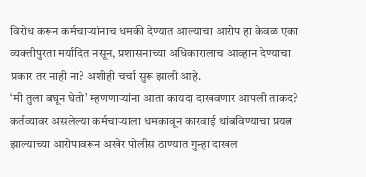विरोध करून कर्मचाऱ्यांनाच धमकी देण्यात आल्याचा आरोप हा केवळ एका व्यक्तीपुरता मर्यादित नसून, प्रशासनाच्या अधिकारालाच आव्हान देण्याचा प्रकार तर नाही ना? अशीही चर्चा सुरू झाली आहे.
‘मी तुला बघून घेतो’ म्हणणाऱ्यांना आता कायदा दाखवणार आपली ताकद?
कर्तव्यावर असलेल्या कर्मचाऱ्याला धमकावून कारवाई थांबविण्याचा प्रयत्न झाल्याच्या आरोपावरून अखेर पोलीस ठाण्यात गुन्हा दाखल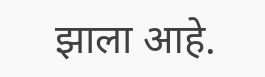झाला आहे.